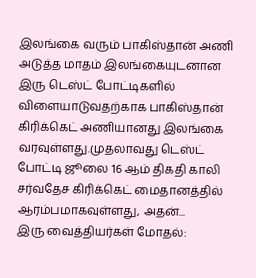இலங்கை வரும் பாகிஸ்தான் அணி
அடுத்த மாதம் இலங்கையுடனான இரு டெஸ்ட் போட்டிகளில் விளையாடுவதற்காக பாகிஸ்தான் கிரிக்கெட் அணியானது இலங்கை வரவுள்ளது.முதலாவது டெஸ்ட் போட்டி ஜூலை 16 ஆம் திகதி காலி சர்வதேச கிரிக்கெட் மைதானத்தில் ஆரம்பமாகவுள்ளது, அதன்...
இரு வைத்தியர்கள் மோதல்: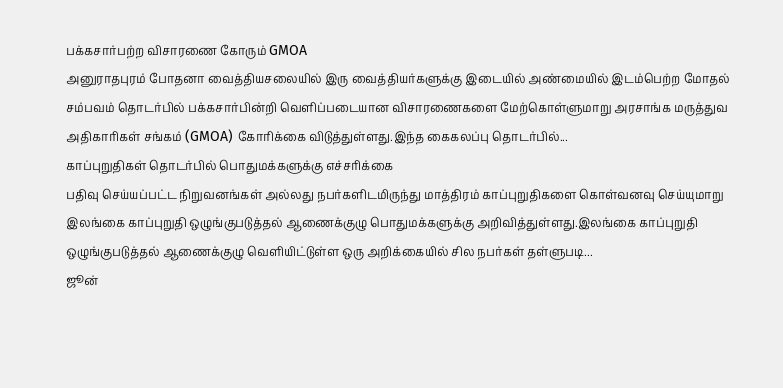பக்கசார்பற்ற விசாரணை கோரும் GMOA
அனுராதபுரம் போதனா வைத்தியசலையில் இரு வைத்தியர்களுக்கு இடையில் அண்மையில் இடம்பெற்ற மோதல் சம்பவம் தொடர்பில் பக்கசார்பின்றி வெளிப்படையான விசாரணைகளை மேற்கொள்ளுமாறு அரசாங்க மருத்துவ அதிகாரிகள் சங்கம் (GMOA) கோரிக்கை விடுத்துள்ளது.இந்த கைகலப்பு தொடர்பில்...
காப்புறுதிகள் தொடர்பில் பொதுமக்களுக்கு எச்சரிக்கை
பதிவு செய்யப்பட்ட நிறுவனங்கள் அல்லது நபர்களிடமிருந்து மாத்திரம் காப்புறுதிகளை கொள்வனவு செய்யுமாறு இலங்கை காப்புறுதி ஒழுங்குபடுத்தல் ஆணைக்குழு பொதுமக்களுக்கு அறிவித்துள்ளது.இலங்கை காப்புறுதி ஒழுங்குபடுத்தல் ஆணைக்குழு வெளியிட்டுள்ள ஒரு அறிக்கையில் சில நபர்கள் தள்ளுபடி...
ஜூன்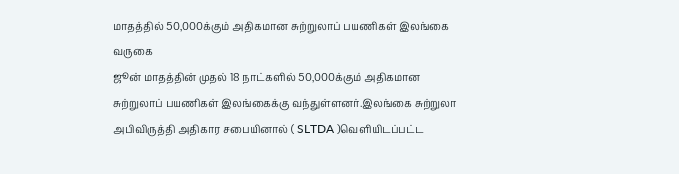மாதத்தில் 50,000க்கும் அதிகமான சுற்றுலாப் பயணிகள் இலங்கை வருகை
ஜூன் மாதத்தின் முதல் 18 நாட்களில் 50,000க்கும் அதிகமான சுற்றுலாப் பயணிகள் இலங்கைக்கு வந்துள்ளனர்.இலங்கை சுற்றுலா அபிவிருத்தி அதிகார சபையினால் ( SLTDA )வெளியிடப்பட்ட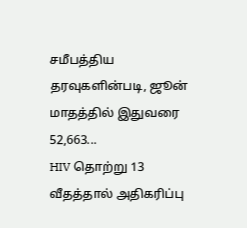சமீபத்திய தரவுகளின்படி, ஜூன் மாதத்தில் இதுவரை 52,663...
HIV தொற்று 13 வீதத்தால் அதிகரிப்பு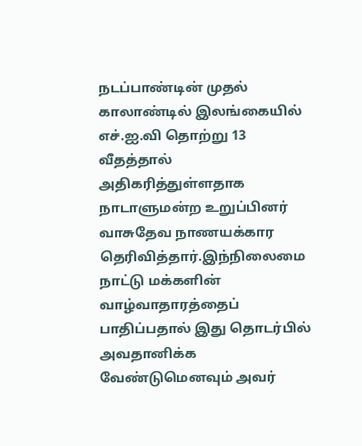நடப்பாண்டின் முதல் காலாண்டில் இலங்கையில் எச்.ஐ.வி தொற்று 13 வீதத்தால் அதிகரித்துள்ளதாக நாடாளுமன்ற உறுப்பினர் வாசுதேவ நாணயக்கார தெரிவித்தார்.இந்நிலைமை நாட்டு மக்களின் வாழ்வாதாரத்தைப் பாதிப்பதால் இது தொடர்பில் அவதானிக்க வேண்டுமெனவும் அவர்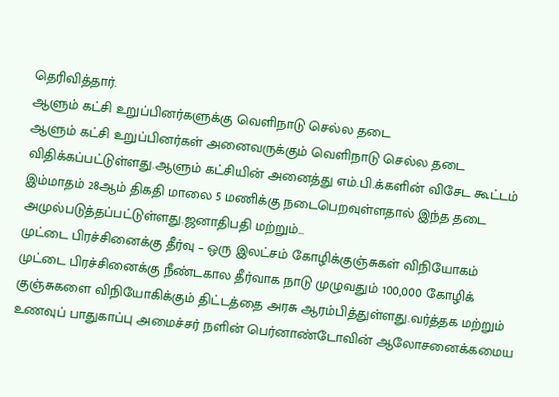தெரிவித்தார்.
ஆளும் கட்சி உறுப்பினர்களுக்கு வெளிநாடு செல்ல தடை
ஆளும் கட்சி உறுப்பினர்கள் அனைவருக்கும் வெளிநாடு செல்ல தடை விதிக்கப்பட்டுள்ளது.ஆளும் கட்சியின் அனைத்து எம்.பி.க்களின் விசேட கூட்டம் இம்மாதம் 28ஆம் திகதி மாலை 5 மணிக்கு நடைபெறவுள்ளதால் இந்த தடை அமுல்படுத்தப்பட்டுள்ளது.ஜனாதிபதி மற்றும்...
முட்டை பிரச்சினைக்கு தீர்வு – ஒரு இலட்சம் கோழிக்குஞ்சுகள் விநியோகம்
முட்டை பிரச்சினைக்கு நீண்டகால தீர்வாக நாடு முழுவதும் 100,000 கோழிக் குஞ்சுகளை விநியோகிக்கும் திட்டத்தை அரசு ஆரம்பித்துள்ளது.வர்த்தக மற்றும் உணவுப் பாதுகாப்பு அமைச்சர் நளின் பெர்னாண்டோவின் ஆலோசனைக்கமைய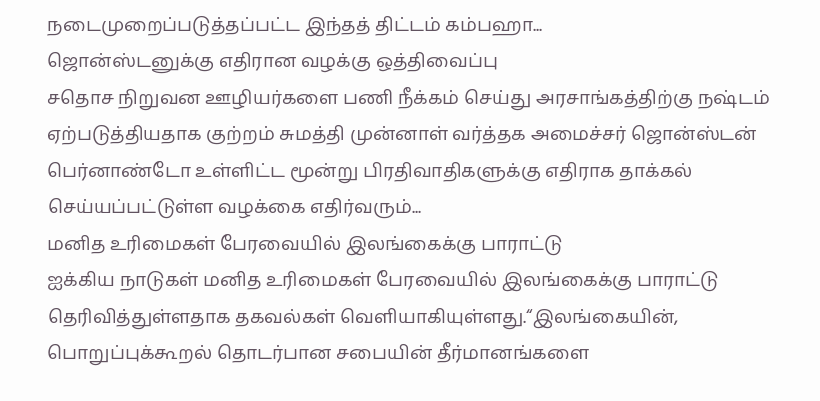நடைமுறைப்படுத்தப்பட்ட இந்தத் திட்டம் கம்பஹா...
ஜொன்ஸ்டனுக்கு எதிரான வழக்கு ஒத்திவைப்பு
சதொச நிறுவன ஊழியர்களை பணி நீக்கம் செய்து அரசாங்கத்திற்கு நஷ்டம் ஏற்படுத்தியதாக குற்றம் சுமத்தி முன்னாள் வர்த்தக அமைச்சர் ஜொன்ஸ்டன் பெர்னாண்டோ உள்ளிட்ட மூன்று பிரதிவாதிகளுக்கு எதிராக தாக்கல் செய்யப்பட்டுள்ள வழக்கை எதிர்வரும்...
மனித உரிமைகள் பேரவையில் இலங்கைக்கு பாராட்டு
ஐக்கிய நாடுகள் மனித உரிமைகள் பேரவையில் இலங்கைக்கு பாராட்டு தெரிவித்துள்ளதாக தகவல்கள் வெளியாகியுள்ளது.“இலங்கையின், பொறுப்புக்கூறல் தொடர்பான சபையின் தீர்மானங்களை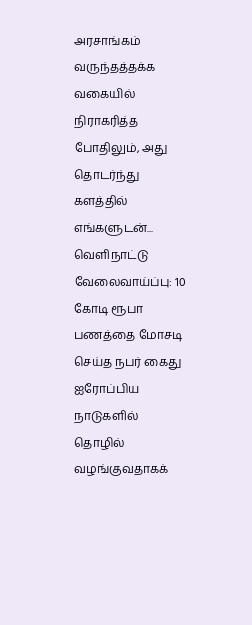அரசாங்கம் வருந்தத்தக்க வகையில் நிராகரித்த போதிலும், அது தொடர்ந்து களத்தில் எங்களுடன்...
வெளிநாட்டு வேலைவாய்ப்பு: 10 கோடி ரூபா பணத்தை மோசடி செய்த நபர் கைது
ஐரோப்பிய நாடுகளில் தொழில் வழங்குவதாகக்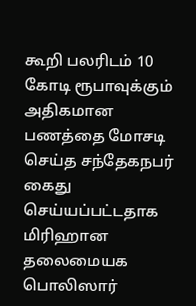கூறி பலரிடம் 10 கோடி ரூபாவுக்கும் அதிகமான பணத்தை மோசடி செய்த சந்தேகநபர் கைது செய்யப்பட்டதாக மிரிஹான தலைமையக பொலிஸார்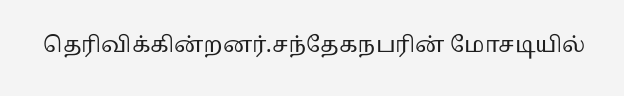தெரிவிக்கின்றனர்.சந்தேகநபரின் மோசடியில்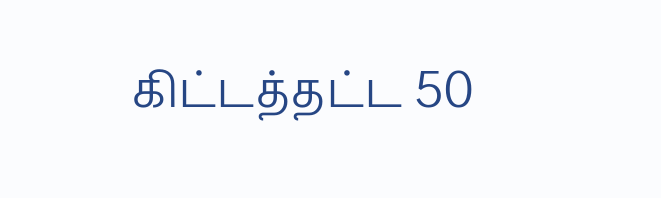கிட்டத்தட்ட 50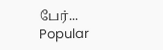பேர்...
Popular